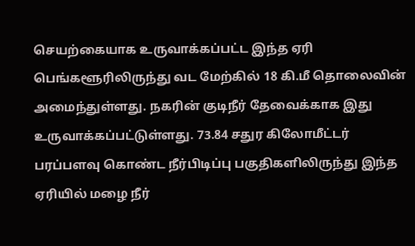செயற்கையாக உருவாக்கப்பட்ட இந்த ஏரி பெங்களூரிலிருந்து வட மேற்கில் 18 கி.மீ தொலைவின் அமைந்துள்ளது. நகரின் குடிநீர் தேவைக்காக இது உருவாக்கப்பட்டுள்ளது. 73.84 சதுர கிலோமீட்டர் பரப்பளவு கொண்ட நீர்பிடிப்பு பகுதிகளிலிருந்து இந்த ஏரியில் மழை நீர்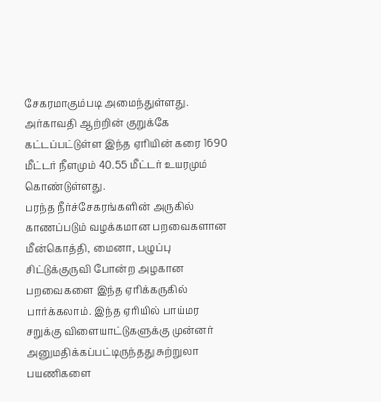சேகரமாகும்படி அமைந்துள்ளது. அர்காவதி ஆற்றின் குறுக்கே கட்டப்பட்டுள்ள இந்த ஏரியின் கரை 1690 மீட்டர் நீளமும் 40.55 மீட்டர் உயரமும் கொண்டுள்ளது.
பரந்த நீர்ச்சேகரங்களின் அருகில் காணப்படும் வழக்கமான பறவைகளான மீன்கொத்தி, மைனா, பழுப்பு சிட்டுக்குருவி போன்ற அழகான பறவைகளை இந்த ஏரிக்கருகில் பார்க்கலாம். இந்த ஏரியில் பாய்மர சறுக்கு விளையாட்டுகளுக்கு முன்னர் அனுமதிக்கப்பட்டிருந்தது சுற்றுலா பயணிகளை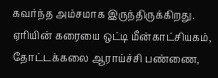கவர்ந்த அம்சமாக இருந்திருக்கிறது. ஏரியின் கரையை ஒட்டி மீன்காட்சியகம், தோட்டக்கலை ஆராய்ச்சி பண்ணை,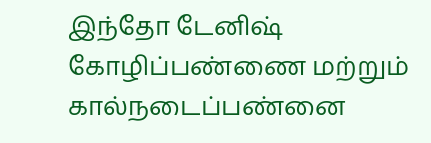இந்தோ டேனிஷ் கோழிப்பண்ணை மற்றும் கால்நடைப்பண்னை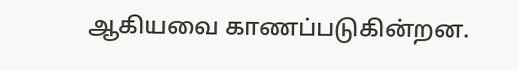ஆகியவை காணப்படுகின்றன.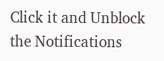Click it and Unblock the Notifications